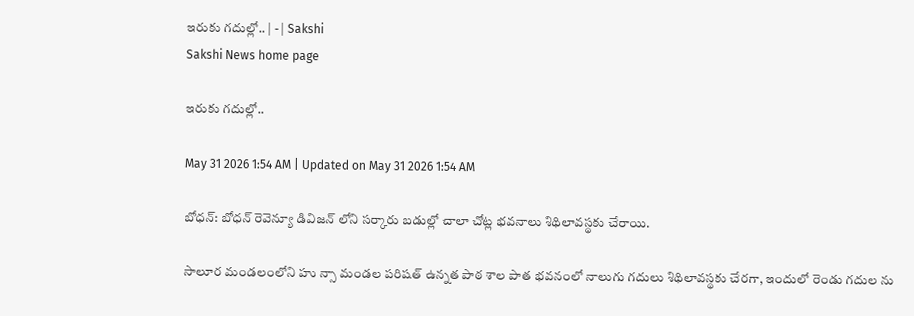ఇరుకు గదుల్లో.. | - | Sakshi
Sakshi News home page

ఇరుకు గదుల్లో..

May 31 2026 1:54 AM | Updated on May 31 2026 1:54 AM

బోధన్‌: బోధన్‌ రెవెన్యూ డివిజన్‌ లోని సర్కారు బడుల్లో చాలా చోట్ల భవనాలు శిథిలావస్థకు చేరాయి.

సాలూర మండలంలోని హు న్సా మండల పరిషత్‌ ఉన్నత పాఠ శాల పాత భవనంలో నాలుగు గదులు శిథిలావస్థకు చేరగా, ఇందులో రెండు గదుల ను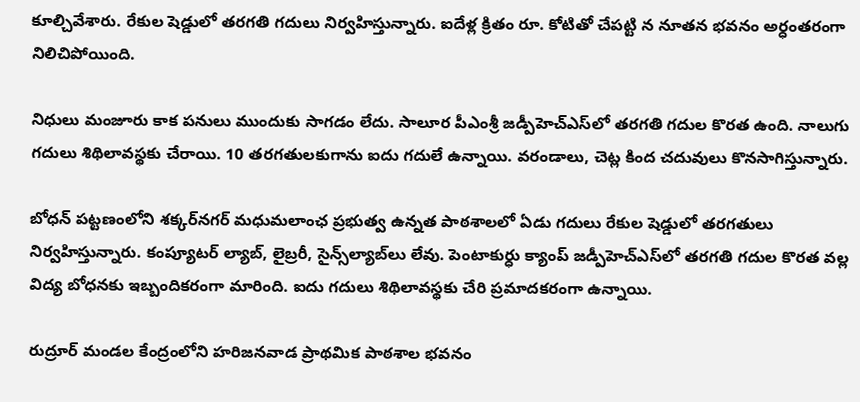కూల్చివేశారు. రేకుల షెడ్డులో తరగతి గదులు నిర్వహిస్తున్నారు. ఐదేళ్ల క్రితం రూ. కోటితో చేపట్టి న నూతన భవనం అర్ధంతరంగా నిలిచిపోయింది.

నిధులు మంజూరు కాక పనులు ముందుకు సాగడం లేదు. సాలూర పీఎంశ్రీ జడ్పీహెచ్‌ఎస్‌లో తరగతి గదుల కొరత ఉంది. నాలుగు గదులు శిథిలావస్థకు చేరాయి. 10 తరగతులకుగాను ఐదు గదులే ఉన్నాయి. వరండాలు, చెట్ల కింద చదువులు కొనసాగిస్తున్నారు.

బోధన్‌ పట్టణంలోని శక్కర్‌నగర్‌ మధుమలాంఛ ప్రభుత్వ ఉన్నత పాఠశాలలో ఏడు గదులు రేకుల షెడ్డులో తరగతులు నిర్వహిస్తున్నారు. కంప్యూటర్‌ ల్యాబ్‌, లైబ్రరీ, సైన్స్‌ల్యాబ్‌లు లేవు. పెంటాకుర్ధు క్యాంప్‌ జడ్పీహెచ్‌ఎస్‌లో తరగతి గదుల కొరత వల్ల విద్య బోధనకు ఇబ్బందికరంగా మారింది. ఐదు గదులు శిథిలావస్థకు చేరి ప్రమాదకరంగా ఉన్నాయి.

రుద్రూర్‌ మండల కేంద్రంలోని హరిజనవాడ ప్రాథమిక పాఠశాల భవనం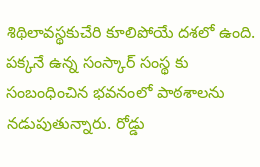శిథిలావస్థకుచేరి కూలిపోయే దశలో ఉంది. పక్కనే ఉన్న సంస్కార్‌ సంస్థ కు సంబంధించిన భవనంలో పాఠశాలను నడుపుతున్నారు. రోడ్డు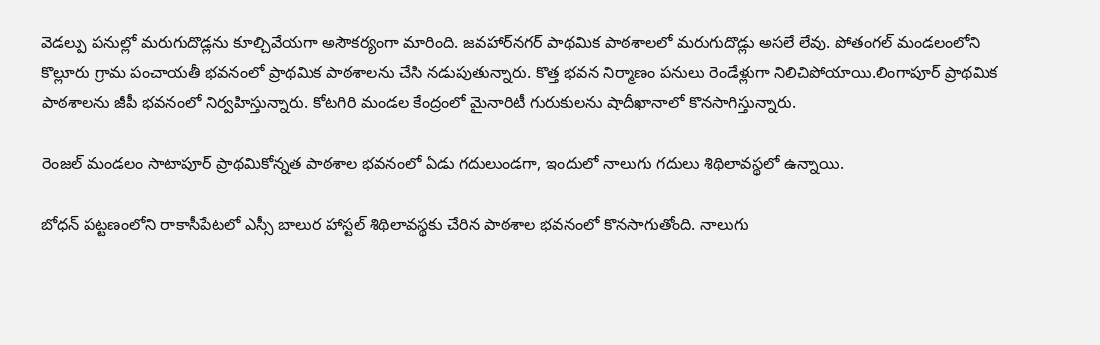వెడల్పు పనుల్లో మరుగుదొడ్లను కూల్చివేయగా అసౌకర్యంగా మారింది. జవహార్‌నగర్‌ పాథమిక పాఠశాలలో మరుగుదొడ్లు అసలే లేవు. పోతంగల్‌ మండలంలోని కొల్లూరు గ్రామ పంచాయతీ భవనంలో ప్రాథమిక పాఠశాలను చేసి నడుపుతున్నారు. కొత్త భవన నిర్మాణం పనులు రెండేళ్లుగా నిలిచిపోయాయి.లింగాపూర్‌ ప్రాథమిక పాఠశాలను జీపీ భవనంలో నిర్వహిస్తున్నారు. కోటగిరి మండల కేంద్రంలో మైనారిటీ గురుకులను షాదీఖానాలో కొనసాగిస్తున్నారు.

రెంజల్‌ మండలం సాటాపూర్‌ ప్రాథమికోన్నత పాఠశాల భవనంలో ఏడు గదులుండగా, ఇందులో నాలుగు గదులు శిథిలావస్థలో ఉన్నాయి.

బోధన్‌ పట్టణంలోని రాకాసీపేటలో ఎస్సీ బాలుర హాస్టల్‌ శిథిలావస్థకు చేరిన పాఠశాల భవనంలో కొనసాగుతోంది. నాలుగు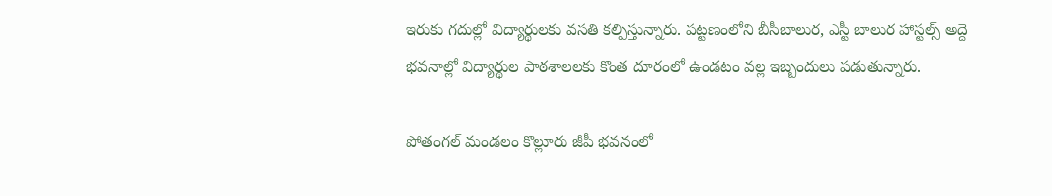ఇరుకు గదుల్లో విద్యార్థులకు వసతి కల్పిస్తున్నారు. పట్టణంలోని బీసీబాలుర, ఎస్టీ బాలుర హాస్టల్స్‌ అద్దె భవనాల్లో విద్యార్థుల పాఠశాలలకు కొంత దూరంలో ఉండటం వల్ల ఇబ్బందులు పడుతున్నారు.

పోతంగల్‌ మండలం కొల్లూరు జీపీ భవనంలో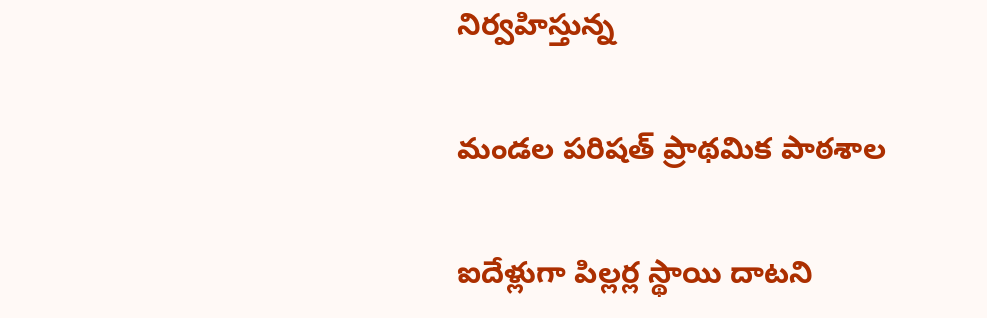నిర్వహిస్తున్న

మండల పరిషత్‌ ప్రాథమిక పాఠశాల

ఐదేళ్లుగా పిల్లర్ల స్థాయి దాటని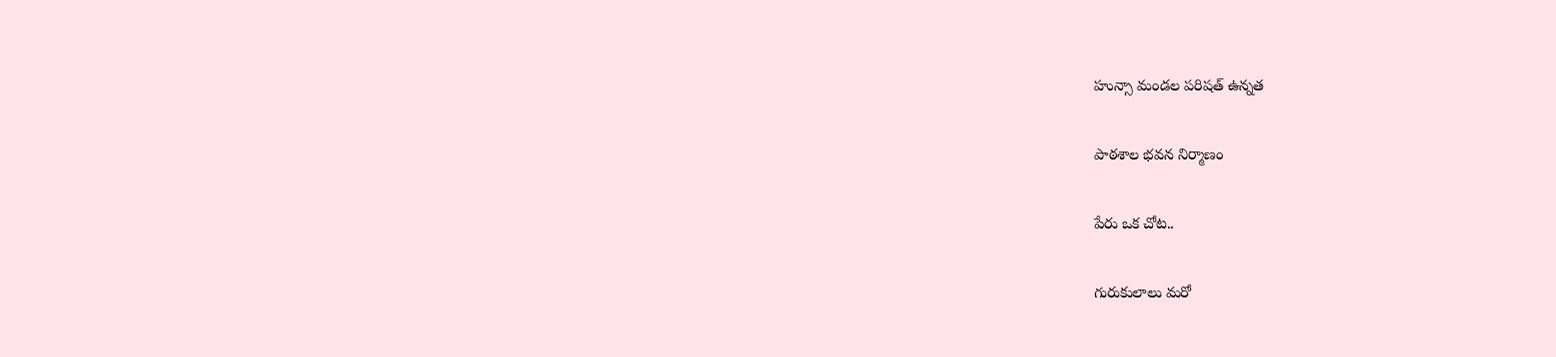హున్సా మండల పరిషత్‌ ఉన్నత

పాఠశాల భవన నిర్మాణం

పేరు ఒక చోట..

గురుకులాలు మరో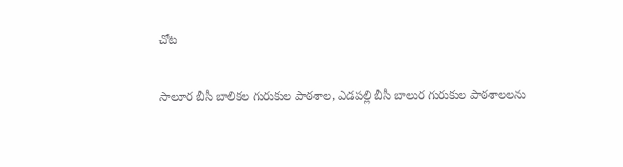చోట

సాలూర బీసీ బాలికల గురుకుల పాఠశాల, ఎడపల్లి బీసీ బాలుర గురుకుల పాఠశాలలను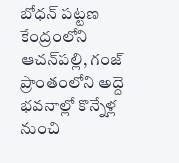బోధన్‌ పట్టణ కేంద్రంలోని ఆచన్‌పల్లి, గంజ్‌ ప్రాంతంలోని అద్దె భవనాల్లో కొన్నేళ్ల నుంచి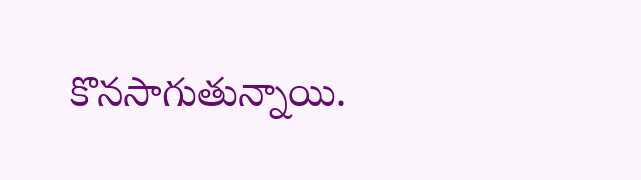కొనసాగుతున్నాయి.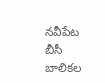నవీపేట బీసీ బాలికల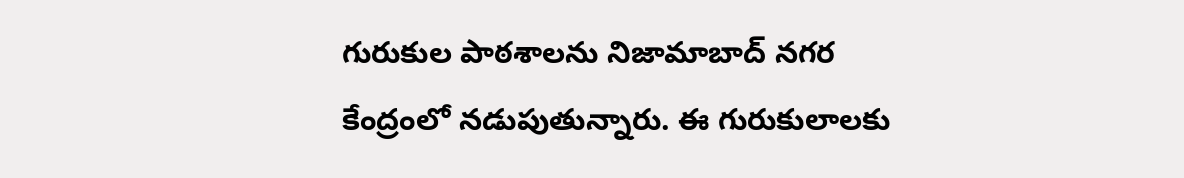గురుకుల పాఠశాలను నిజామాబాద్‌ నగర కేంద్రంలో నడుపుతున్నారు. ఈ గురుకులాలకు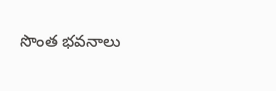సొంత భవనాలు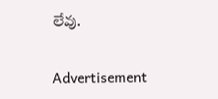లేవు.

Advertisement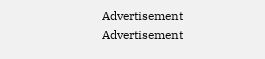Advertisement
Advertisement